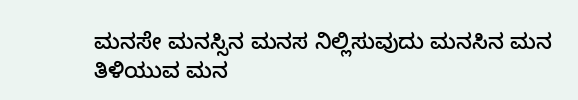ಮನಸೇ ಮನಸ್ಸಿನ ಮನಸ ನಿಲ್ಲಿಸುವುದು ಮನಸಿನ ಮನ ತಿಳಿಯುವ ಮನ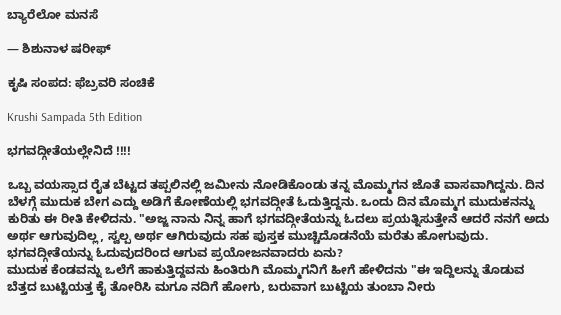ಬ್ಯಾರೆಲೋ ಮನಸೆ

— ಶಿಶುನಾಳ ಷರೀಫ್

ಕೃಷಿ ಸಂಪದ: ಫೆಬ್ರವರಿ ಸಂಚಿಕೆ

Krushi Sampada 5th Edition

ಭಗವದ್ಗೀತೆಯಲ್ಲೇನಿದೆ !!!!

ಒಬ್ಬ ವಯಸ್ಸಾದ ರೈತ ಬೆಟ್ಟದ ತಪ್ಪಲಿನಲ್ಲಿ ಜಮೀನು ನೋಡಿಕೊಂಡು ತನ್ನ ಮೊಮ್ಮಗನ ಜೊತೆ ವಾಸವಾಗಿದ್ದನು. ದಿನ ಬೆಳಗ್ಗೆ ಮುದುಕ ಬೇಗ ಎದ್ದು ಅಡಿಗೆ ಕೋಣೆಯಲ್ಲಿ ಭಗವದ್ಗೀತೆ ಓದುತ್ತಿದ್ದನು. ಒಂದು ದಿನ ಮೊಮ್ಮಗ ಮುದುಕನನ್ನು ಕುರಿತು ಈ ರೀತಿ ಕೇಳಿದನು. "ಅಜ್ಜ ನಾನು ನಿನ್ನ ಹಾಗೆ ಭಗವದ್ಗೀತೆಯನ್ನು ಓದಲು ಪ್ರಯತ್ನಿಸುತ್ತೇನೆ ಆದರೆ ನನಗೆ ಅದು ಅರ್ಥ ಆಗುವುದಿಲ್ಲ, ಸ್ವಲ್ಪ ಅರ್ಥ ಆಗಿರುವುದು ಸಹ ಪುಸ್ತಕ ಮುಚ್ಚಿದೊಡನೆಯೆ ಮರೆತು ಹೋಗುವುದು. ಭಗವದ್ಗೀತೆಯನ್ನು ಓದುವುದರಿಂದ ಆಗುವ ಪ್ರಯೋಜನವಾದರು ಏನು?
ಮುದುಕ ಕೆಂಡವನ್ನು ಒಲೆಗೆ ಹಾಕುತ್ತಿದ್ದವನು ಹಿಂತಿರುಗಿ ಮೊಮ್ಮಗನಿಗೆ ಹೀಗೆ ಹೇಳಿದನು "ಈ ಇದ್ದಿಲನ್ನು ತೊಡುವ ಬೆತ್ತದ ಬುಟ್ಟಿಯತ್ತ ಕೈ ತೋರಿಸಿ ಮಗೂ ನದಿಗೆ ಹೋಗು, ಬರುವಾಗ ಬುಟ್ಟಿಯ ತುಂಬಾ ನೀರು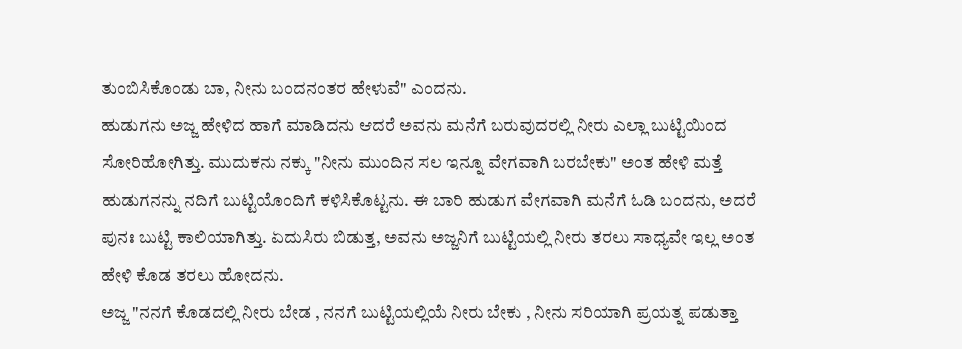ತುಂಬಿಸಿಕೊಂಡು ಬಾ, ನೀನು ಬಂದನಂತರ ಹೇಳುವೆ" ಎಂದನು.
ಹುಡುಗನು ಅಜ್ಜ ಹೇಳಿದ ಹಾಗೆ ಮಾಡಿದನು ಆದರೆ ಅವನು ಮನೆಗೆ ಬರುವುದರಲ್ಲಿ ನೀರು ಎಲ್ಲಾ ಬುಟ್ಟಿಯಿಂದ ಸೋರಿಹೋಗಿತ್ತು. ಮುದುಕನು ನಕ್ಕು "ನೀನು ಮುಂದಿನ ಸಲ ಇನ್ನೂ ವೇಗವಾಗಿ ಬರಬೇಕು" ಅಂತ ಹೇಳಿ ಮತ್ತೆ ಹುಡುಗನನ್ನು ನದಿಗೆ ಬುಟ್ಟಿಯೊಂದಿಗೆ ಕಳಿಸಿಕೊಟ್ಟನು. ಈ ಬಾರಿ ಹುಡುಗ ವೇಗವಾಗಿ ಮನೆಗೆ ಓಡಿ ಬಂದನು, ಅದರೆ ಪುನಃ ಬುಟ್ಟಿ ಕಾಲಿಯಾಗಿತ್ತು. ಏದುಸಿರು ಬಿಡುತ್ತ, ಅವನು ಅಜ್ಜನಿಗೆ ಬುಟ್ಟಿಯಲ್ಲಿ ನೀರು ತರಲು ಸಾಧ್ಯವೇ ಇಲ್ಲ ಅಂತ ಹೇಳಿ ಕೊಡ ತರಲು ಹೋದನು.
ಅಜ್ಜ "ನನಗೆ ಕೊಡದಲ್ಲಿ ನೀರು ಬೇಡ , ನನಗೆ ಬುಟ್ಟಿಯಲ್ಲಿಯೆ ನೀರು ಬೇಕು , ನೀನು ಸರಿಯಾಗಿ ಪ್ರಯತ್ನ ಪಡುತ್ತಾ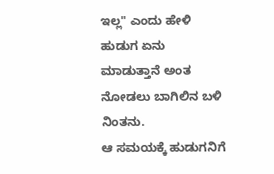ಇಲ್ಲ" ಎಂದು ಹೇಳಿ ಹುಡುಗ ಏನು ಮಾಡುತ್ತಾನೆ ಅಂತ ನೋಡಲು ಬಾಗಿಲಿನ ಬಳಿ ನಿಂತನು.
ಆ ಸಮಯಕ್ಕೆ ಹುಡುಗನಿಗೆ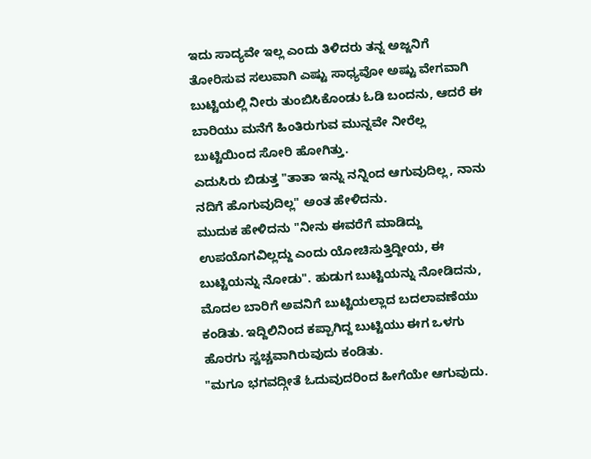ಇದು ಸಾದ್ಯವೇ ಇಲ್ಲ ಎಂದು ತಿಳಿದರು ತನ್ನ ಅಜ್ಜನಿಗೆ ತೋರಿಸುವ ಸಲುವಾಗಿ ಎಷ್ಟು ಸಾಧ್ಯವೋ ಅಷ್ಟು ವೇಗವಾಗಿ ಬುಟ್ಟಿಯಲ್ಲಿ ನೀರು ತುಂಬಿಸಿಕೊಂಡು ಓಡಿ ಬಂದನು, ಆದರೆ ಈ ಬಾರಿಯು ಮನೆಗೆ ಹಿಂತಿರುಗುವ ಮುನ್ನವೇ ನೀರೆಲ್ಲ ಬುಟ್ಟಿಯಿಂದ ಸೋರಿ ಹೋಗಿತ್ತು.
ಎದುಸಿರು ಬಿಡುತ್ತ "ತಾತಾ ಇನ್ನು ನನ್ನಿಂದ ಆಗುವುದಿಲ್ಲ, ನಾನು ನದಿಗೆ ಹೊಗುವುದಿಲ್ಲ" ಅಂತ ಹೇಳಿದನು.
ಮುದುಕ ಹೇಳಿದನು "ನೀನು ಈವರೆಗೆ ಮಾಡಿದ್ದು ಉಪಯೊಗವಿಲ್ಲದ್ದು ಎಂದು ಯೋಚಿಸುತ್ತಿದ್ದೀಯ, ಈ ಬುಟ್ಟಿಯನ್ನು ನೋಡು". ಹುಡುಗ ಬುಟ್ಟಿಯನ್ನು ನೋಡಿದನು, ಮೊದಲ ಬಾರಿಗೆ ಅವನಿಗೆ ಬುಟ್ಟಿಯಲ್ಲಾದ ಬದಲಾವಣೆಯು ಕಂಡಿತು. ಇದ್ದಿಲಿನಿಂದ ಕಪ್ಪಾಗಿದ್ದ ಬುಟ್ಟಿಯು ಈಗ ಒಳಗು ಹೊರಗು ಸ್ವಚ್ಚವಾಗಿರುವುದು ಕಂಡಿತು.
"ಮಗೂ ಭಗವದ್ಗೀತೆ ಓದುವುದರಿಂದ ಹೀಗೆಯೇ ಆಗುವುದು.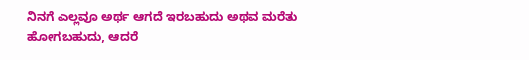ನಿನಗೆ ಎಲ್ಲವೂ ಅರ್ಥ ಆಗದೆ ಇರಬಹುದು ಅಥವ ಮರೆತು ಹೋಗಬಹುದು, ಆದರೆ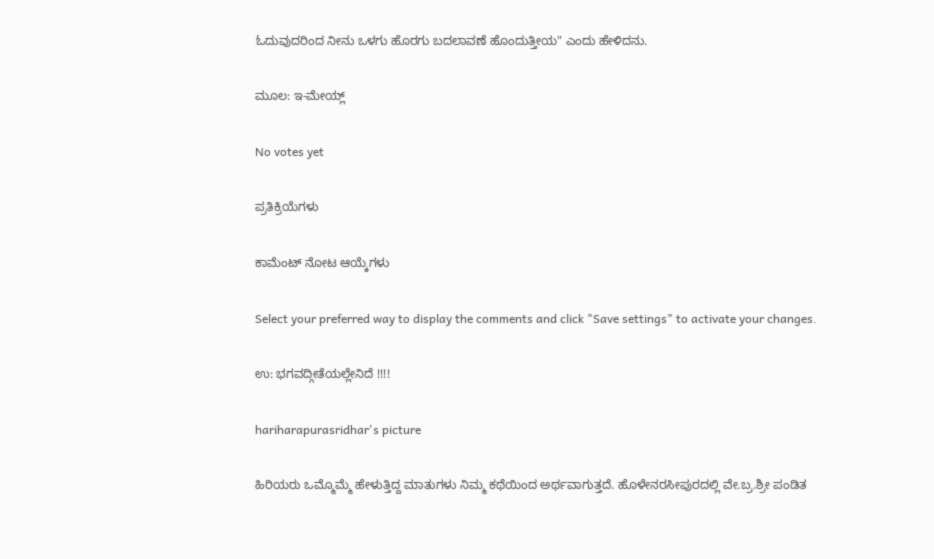ಓದುವುದರಿಂದ ನೀನು ಒಳಗು ಹೊರಗು ಬದಲಾವಣೆ ಹೊಂದುತ್ತೀಯ" ಎಂದು ಹೇಳಿದನು.

ಮೂಲ: ಇ-ಮೇಯ್ಲ್

No votes yet

ಪ್ರತಿಕ್ರಿಯೆಗಳು

ಕಾಮೆಂಟ್ ನೋಟ ಆಯ್ಕೆಗಳು

Select your preferred way to display the comments and click "Save settings" to activate your changes.

ಉ: ಭಗವದ್ಗೀತೆಯಲ್ಲೇನಿದೆ !!!!

hariharapurasridhar's picture

ಹಿರಿಯರು ಒಮ್ಮೊಮ್ಮೆ ಹೇಳುತ್ತಿದ್ದ ಮಾತುಗಳು ನಿಮ್ಮ ಕಥೆಯಿಂದ ಅರ್ಥವಾಗುತ್ತದೆ. ಹೊಳೇನರಸೀಪುರದಲ್ಲಿ ವೇ.ಬ್ರ.ಶ್ರೀ ಪಂಡಿತ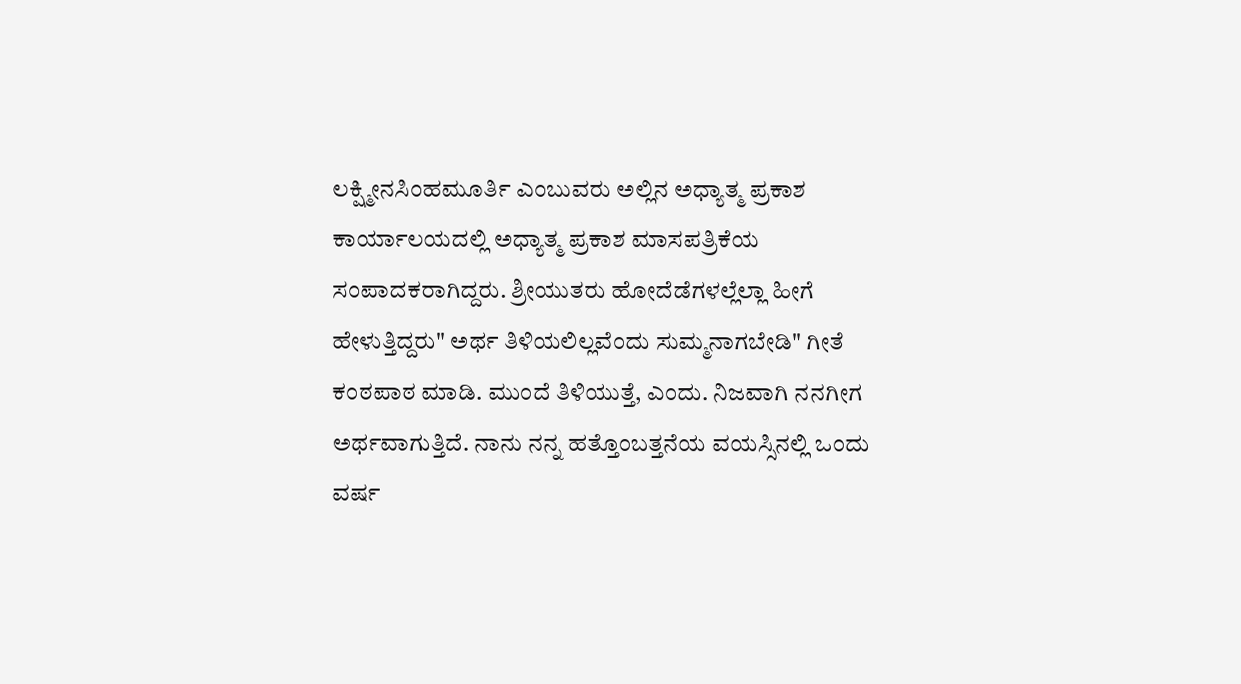ಲಕ್ಷ್ಮೀನಸಿಂಹಮೂರ್ತಿ ಎಂಬುವರು ಅಲ್ಲಿನ ಅಧ್ಯಾತ್ಮ ಪ್ರಕಾಶ ಕಾರ್ಯಾಲಯದಲ್ಲಿ ಅಧ್ಯಾತ್ಮ ಪ್ರಕಾಶ ಮಾಸಪತ್ರಿಕೆಯ ಸಂಪಾದಕರಾಗಿದ್ದರು. ಶ್ರೀಯುತರು ಹೋದೆಡೆಗಳಲ್ಲೆಲ್ಲಾ ಹೀಗೆ ಹೇಳುತ್ತಿದ್ದರು" ಅರ್ಥ ತಿಳಿಯಲಿಲ್ಲವೆಂದು ಸುಮ್ಮನಾಗಬೇಡಿ" ಗೀತೆ ಕಂಠಪಾಠ ಮಾಡಿ. ಮುಂದೆ ತಿಳಿಯುತ್ತೆ, ಎಂದು. ನಿಜವಾಗಿ ನನಗೀಗ ಅರ್ಥವಾಗುತ್ತಿದೆ. ನಾನು ನನ್ನ ಹತ್ತೊಂಬತ್ತನೆಯ ವಯಸ್ಸಿನಲ್ಲಿ ಒಂದು ವರ್ಷ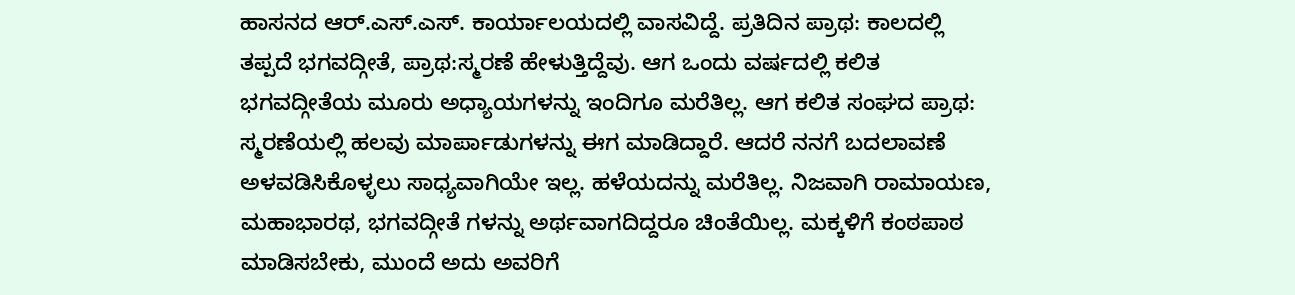ಹಾಸನದ ಆರ್.ಎಸ್.ಎಸ್. ಕಾರ್ಯಾಲಯದಲ್ಲಿ ವಾಸವಿದ್ದೆ. ಪ್ರತಿದಿನ ಪ್ರಾಥ: ಕಾಲದಲ್ಲಿ ತಪ್ಪದೆ ಭಗವದ್ಗೀತೆ, ಪ್ರಾಥ:ಸ್ಮರಣೆ ಹೇಳುತ್ತಿದ್ದೆವು. ಆಗ ಒಂದು ವರ್ಷದಲ್ಲಿ ಕಲಿತ ಭಗವದ್ಗೀತೆಯ ಮೂರು ಅಧ್ಯಾಯಗಳನ್ನು ಇಂದಿಗೂ ಮರೆತಿಲ್ಲ. ಆಗ ಕಲಿತ ಸಂಘದ ಪ್ರಾಥ: ಸ್ಮರಣೆಯಲ್ಲಿ ಹಲವು ಮಾರ್ಪಾಡುಗಳನ್ನು ಈಗ ಮಾಡಿದ್ದಾರೆ. ಆದರೆ ನನಗೆ ಬದಲಾವಣೆ ಅಳವಡಿಸಿಕೊಳ್ಳಲು ಸಾಧ್ಯವಾಗಿಯೇ ಇಲ್ಲ. ಹಳೆಯದನ್ನು ಮರೆತಿಲ್ಲ. ನಿಜವಾಗಿ ರಾಮಾಯಣ, ಮಹಾಭಾರಥ, ಭಗವದ್ಗೀತೆ ಗಳನ್ನು ಅರ್ಥವಾಗದಿದ್ದರೂ ಚಿಂತೆಯಿಲ್ಲ. ಮಕ್ಕಳಿಗೆ ಕಂಠಪಾಠ ಮಾಡಿಸಬೇಕು, ಮುಂದೆ ಅದು ಅವರಿಗೆ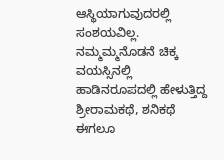ಆಸ್ಥಿಯಾಗುವುದರಲ್ಲಿ ಸಂಶಯವಿಲ್ಲ. ನಮ್ಮಮ್ಮನೊಡನೆ ಚಿಕ್ಕ ವಯಸ್ಸಿನಲ್ಲಿ ಹಾಡಿನರೂಪದಲ್ಲಿ ಹೇಳುತ್ತಿದ್ದ ಶ್ರೀರಾಮಕಥೆ, ಶನಿಕಥೆ ಈಗಲೂ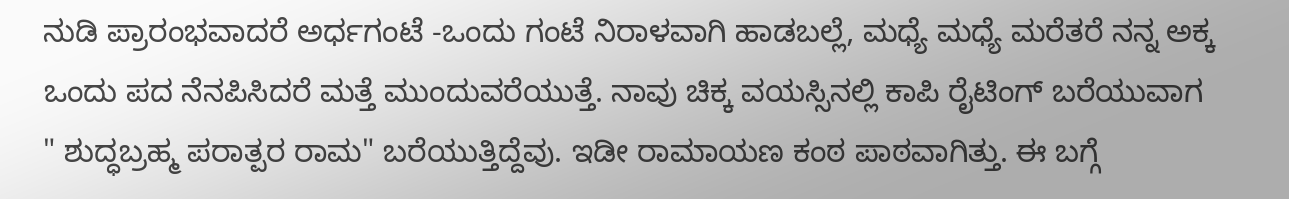ನುಡಿ ಪ್ರಾರಂಭವಾದರೆ ಅರ್ಧಗಂಟೆ -ಒಂದು ಗಂಟೆ ನಿರಾಳವಾಗಿ ಹಾಡಬಲ್ಲೆ, ಮಧ್ಯೆ ಮಧ್ಯೆ ಮರೆತರೆ ನನ್ನ ಅಕ್ಕ ಒಂದು ಪದ ನೆನಪಿಸಿದರೆ ಮತ್ತೆ ಮುಂದುವರೆಯುತ್ತೆ. ನಾವು ಚಿಕ್ಕ ವಯಸ್ಸಿನಲ್ಲಿ ಕಾಪಿ ರೈಟಿಂಗ್ ಬರೆಯುವಾಗ " ಶುದ್ಧಬ್ರಹ್ಮ ಪರಾತ್ಪರ ರಾಮ" ಬರೆಯುತ್ತಿದ್ದೆವು. ಇಡೀ ರಾಮಾಯಣ ಕಂಠ ಪಾಠವಾಗಿತ್ತು. ಈ ಬಗ್ಗೆ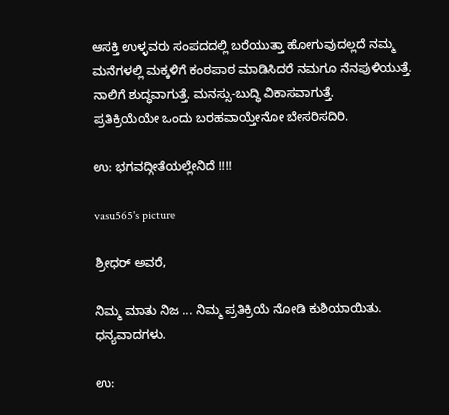ಆಸಕ್ತಿ ಉಳ್ಳವರು ಸಂಪದದಲ್ಲಿ ಬರೆಯುತ್ತಾ ಹೋಗುವುದಲ್ಲದೆ ನಮ್ಮ ಮನೆಗಳಲ್ಲಿ ಮಕ್ಕಳಿಗೆ ಕಂಠಪಾಠ ಮಾಡಿಸಿದರೆ ನಮಗೂ ನೆನಪುಳಿಯುತ್ತೆ. ನಾಲಿಗೆ ಶುದ್ಧವಾಗುತ್ತೆ. ಮನಸ್ಸು-ಬುದ್ಧಿ ವಿಕಾಸವಾಗುತ್ತೆ.
ಪ್ರತಿಕ್ರಿಯೆಯೇ ಒಂದು ಬರಹವಾಯ್ತೇನೋ ಬೇಸರಿಸದಿರಿ.

ಉ: ಭಗವದ್ಗೀತೆಯಲ್ಲೇನಿದೆ !!!!

vasu565's picture

ಶ್ರೀಧರ್ ಅವರೆ,

ನಿಮ್ಮ ಮಾತು ನಿಜ ... ನಿಮ್ಮ ಪ್ರತಿಕ್ರಿಯೆ ನೋಡಿ ಕುಶಿಯಾಯಿತು.
ಧನ್ಯವಾದಗಳು.

ಉ: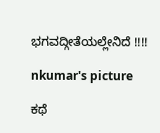ಭಗವದ್ಗೀತೆಯಲ್ಲೇನಿದೆ !!!!

nkumar's picture

ಕಥೆ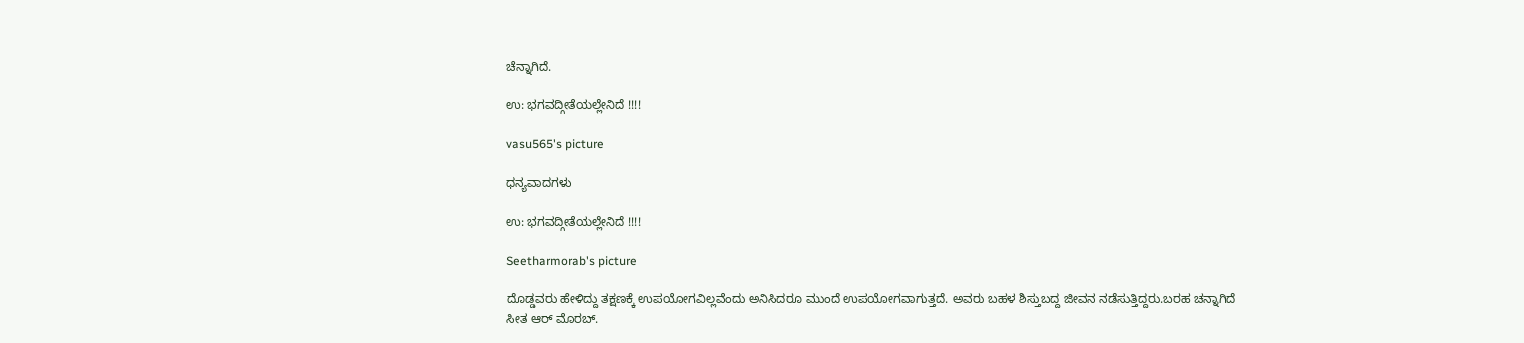ಚೆನ್ನಾಗಿದೆ.

ಉ: ಭಗವದ್ಗೀತೆಯಲ್ಲೇನಿದೆ !!!!

vasu565's picture

ಧನ್ಯವಾದಗಳು

ಉ: ಭಗವದ್ಗೀತೆಯಲ್ಲೇನಿದೆ !!!!

Seetharmorab's picture

ದೊಡ್ಡವರು ಹೇಳಿದ್ದು ತಕ್ಷಣಕ್ಕೆ ಉಪಯೋಗವಿಲ್ಲವೆಂದು ಅನಿಸಿದರೂ ಮುಂದೆ ಉಪಯೋಗವಾಗುತ್ತದೆ. ಅವರು ಬಹಳ ಶಿಸ್ತುಬದ್ದ ಜೀವನ ನಡೆಸುತ್ತಿದ್ದರು.ಬರಹ ಚನ್ನಾಗಿದೆ
ಸೀತ ಆರ್ ಮೊರಬ್.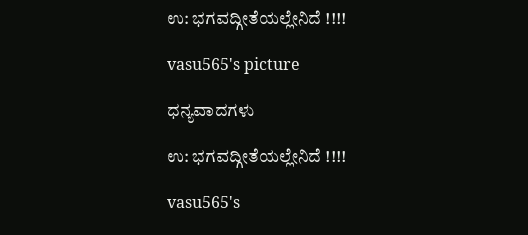ಉ: ಭಗವದ್ಗೀತೆಯಲ್ಲೇನಿದೆ !!!!

vasu565's picture

ಧನ್ಯವಾದಗಳು

ಉ: ಭಗವದ್ಗೀತೆಯಲ್ಲೇನಿದೆ !!!!

vasu565's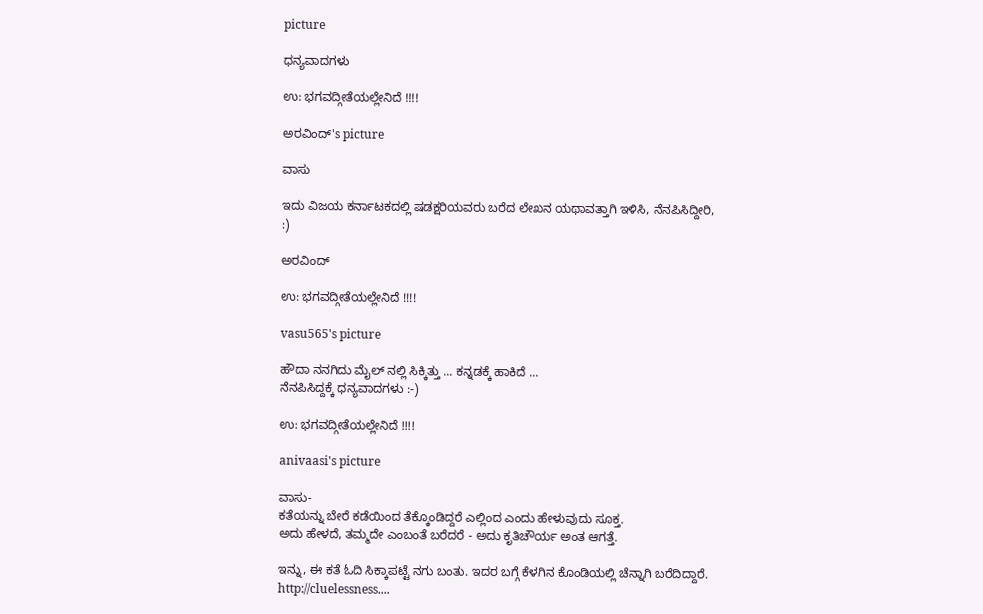picture

ಧನ್ಯವಾದಗಳು

ಉ: ಭಗವದ್ಗೀತೆಯಲ್ಲೇನಿದೆ !!!!

ಅರವಿಂದ್'s picture

ವಾಸು

ಇದು ವಿಜಯ ಕರ್ನಾಟಕದಲ್ಲಿ ಷಡಕ್ಷರಿಯವರು ಬರೆದ ಲೇಖನ ಯಥಾವತ್ತಾಗಿ ಇಳಿಸಿ, ನೆನಪಿಸಿದ್ದೀರಿ,
:)

ಅರವಿಂದ್

ಉ: ಭಗವದ್ಗೀತೆಯಲ್ಲೇನಿದೆ !!!!

vasu565's picture

ಹೌದಾ ನನಗಿದು ಮೈಲ್ ನಲ್ಲಿ ಸಿಕ್ಕಿತ್ತು ... ಕನ್ನಡಕ್ಕೆ ಹಾಕಿದೆ ...
ನೆನಪಿಸಿದ್ದಕ್ಕೆ ಧನ್ಯವಾದಗಳು :-)

ಉ: ಭಗವದ್ಗೀತೆಯಲ್ಲೇನಿದೆ !!!!

anivaasi's picture

ವಾಸು-
ಕತೆಯನ್ನು ಬೇರೆ ಕಡೆಯಿಂದ ತೆಕ್ಕೊಂಡಿದ್ದರೆ ಎಲ್ಲಿಂದ ಎಂದು ಹೇಳುವುದು ಸೂಕ್ತ.
ಅದು ಹೇಳದೆ, ತಮ್ಮದೇ ಎಂಬಂತೆ ಬರೆದರೆ - ಅದು ಕೃತಿಚೌರ್ಯ ಅಂತ ಆಗತ್ತೆ.

ಇನ್ನು, ಈ ಕತೆ ಓದಿ ಸಿಕ್ಕಾಪಟ್ಟೆ ನಗು ಬಂತು. ಇದರ ಬಗ್ಗೆ ಕೆಳಗಿನ ಕೊಂಡಿಯಲ್ಲಿ ಚೆನ್ನಾಗಿ ಬರೆದಿದ್ದಾರೆ.
http://cluelessness....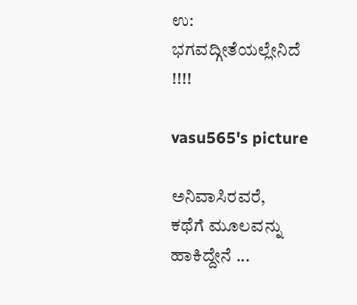ಉ: ಭಗವದ್ಗೀತೆಯಲ್ಲೇನಿದೆ !!!!

vasu565's picture

ಅನಿವಾಸಿರವರೆ,
ಕಥೆಗೆ ಮೂಲವನ್ನು ಹಾಕಿದ್ದೇನೆ ...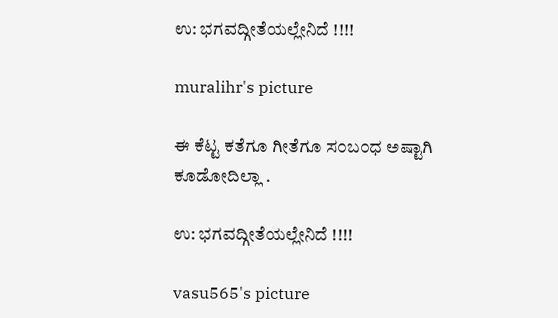ಉ: ಭಗವದ್ಗೀತೆಯಲ್ಲೇನಿದೆ !!!!

muralihr's picture

ಈ ಕೆಟ್ಟ ಕತೆಗೂ ಗೀತೆಗೂ ಸ೦ಬ೦ಧ ಅಷ್ಟಾಗಿ ಕೂಡೋದಿಲ್ಲಾ .

ಉ: ಭಗವದ್ಗೀತೆಯಲ್ಲೇನಿದೆ !!!!

vasu565's picture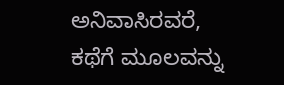ಅನಿವಾಸಿರವರೆ,
ಕಥೆಗೆ ಮೂಲವನ್ನು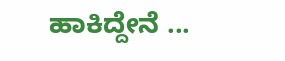ಹಾಕಿದ್ದೇನೆ ...